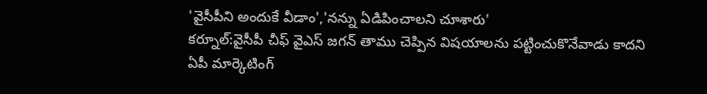'వైసీపీని అందుకే వీడాం','నన్ను ఏడిపించాలని చూశారు'
కర్నూల్:వైసీపీ చీఫ్ వైఎస్ జగన్ తాము చెప్పిన విషయాలను పట్టించుకొనేవాడు కాదని ఏపీ మార్కెటింగ్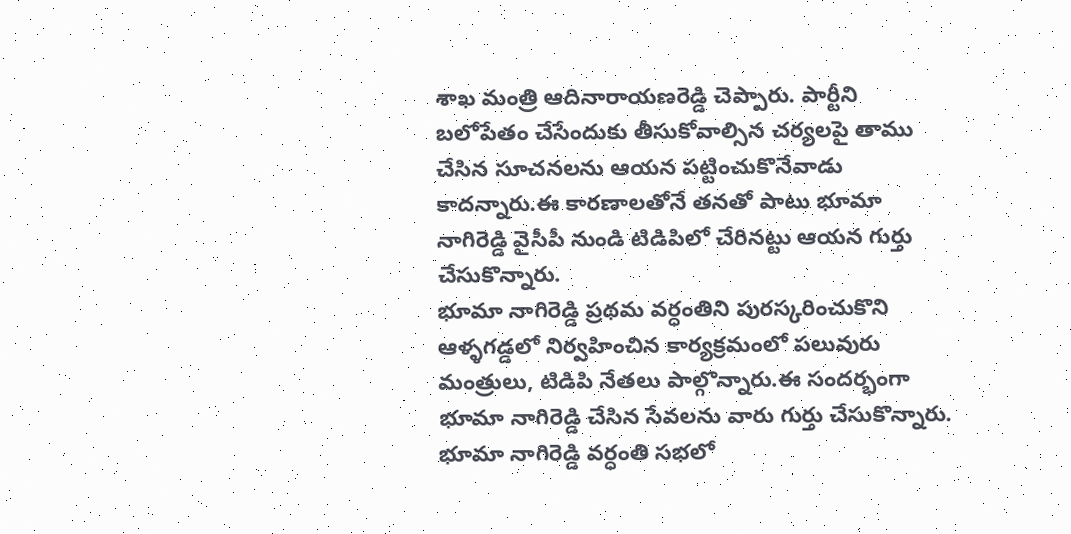శాఖ మంత్రి ఆదినారాయణరెడ్డి చెప్పారు. పార్టీని బలోపేతం చేసేందుకు తీసుకోవాల్సిన చర్యలపై తాము చేసిన సూచనలను ఆయన పట్టించుకొనేవాడు కాదన్నారు.ఈ కారణాలతోనే తనతో పాటు భూమా నాగిరెడ్డి వైసీపీ నుండి టిడిపిలో చేరినట్టు ఆయన గుర్తు చేసుకొన్నారు.
భూమా నాగిరెడ్డి ప్రథమ వర్ధంతిని పురస్కరించుకొని ఆళ్ళగడ్డలో నిర్వహించిన కార్యక్రమంలో పలువురు మంత్రులు, టిడిపి నేతలు పాల్గొన్నారు.ఈ సందర్భంగా భూమా నాగిరెడ్డి చేసిన సేవలను వారు గుర్తు చేసుకొన్నారు.
భూమా నాగిరెడ్డి వర్ధంతి సభలో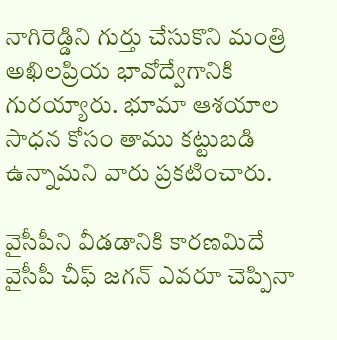నాగిరెడ్డిని గుర్తు చేసుకొని మంత్రి అఖిలప్రియ భావోద్వేగానికి గురయ్యారు. భూమా ఆశయాల సాధన కోసం తాము కట్టుబడి ఉన్నామని వారు ప్రకటించారు.

వైసీపీని వీడడానికి కారణమిదే
వైసీపీ చీఫ్ జగన్ ఎవరూ చెప్పినా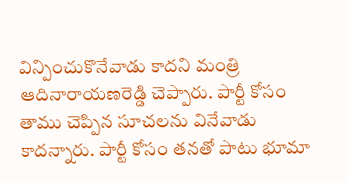విన్పించుకొనేవాడు కాదని మంత్రి ఆదినారాయణరెడ్డి చెప్పారు. పార్టీ కోసం తాము చెప్పిన సూచలను వినేవాడు కాదన్నారు. పార్టీ కోసం తనతో పాటు భూమా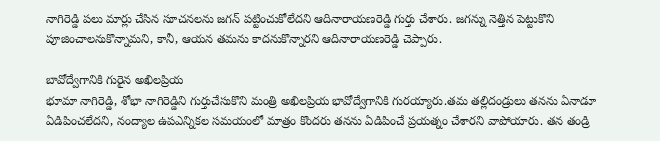నాగిరెడ్డి పలు మార్లు చేసిన సూచనలను జగన్ పట్టించుకోలేదని ఆదినారాయణరెడ్డి గుర్తు చేశారు. జగన్ను నెత్తిన పెట్టుకొని పూజించాలనుకొన్నామని, కానీ, ఆయన తమను కాదనుకొన్నారని ఆదినారాయణరెడ్డి చెప్పారు.

బావోద్వేగానికి గురైన అఖిలప్రియ
భూమా నాగిరెడ్డి, శోభా నాగిరెడ్డిని గుర్తుచేసుకొని మంత్రి అఖిలప్రియ భావోద్వేగానికి గురయ్యారు.తమ తల్లిదండ్రులు తనను ఏనాడూ ఏడిపించలేదని, నంద్యాల ఉపఎన్నికల సమయంలో మాత్రం కొందరు తనను ఏడిపించే ప్రయత్నం చేశారని వాపోయారు. తన తండ్రి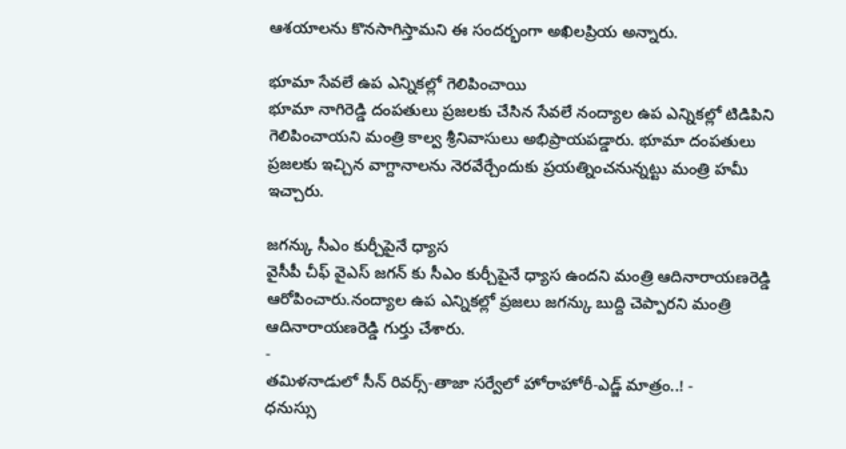ఆశయాలను కొనసాగిస్తామని ఈ సందర్భంగా అఖిలప్రియ అన్నారు.

భూమా సేవలే ఉప ఎన్నికల్లో గెలిపించాయి
భూమా నాగిరెడ్డి దంపతులు ప్రజలకు చేసిన సేవలే నంద్యాల ఉప ఎన్నికల్లో టిడిపిని గెలిపించాయని మంత్రి కాల్వ శ్రీనివాసులు అభిప్రాయపడ్డారు. భూమా దంపతులు ప్రజలకు ఇచ్చిన వాగ్దానాలను నెరవేర్చేందుకు ప్రయత్నించనున్నట్టు మంత్రి హమీ ఇచ్చారు.

జగన్కు సీఎం కుర్చీపైనే ధ్యాస
వైసీపీ చీఫ్ వైఎస్ జగన్ కు సీఎం కుర్చీపైనే ధ్యాస ఉందని మంత్రి ఆదినారాయణరెడ్డి ఆరోపించారు.నంద్యాల ఉప ఎన్నికల్లో ప్రజలు జగన్కు బుద్ది చెప్పారని మంత్రి ఆదినారాయణరెడ్డి గుర్తు చేశారు.
-
తమిళనాడులో సీన్ రివర్స్-తాజా సర్వేలో హోరాహోరీ-ఎడ్జ్ మాత్రం..! -
ధనుస్సు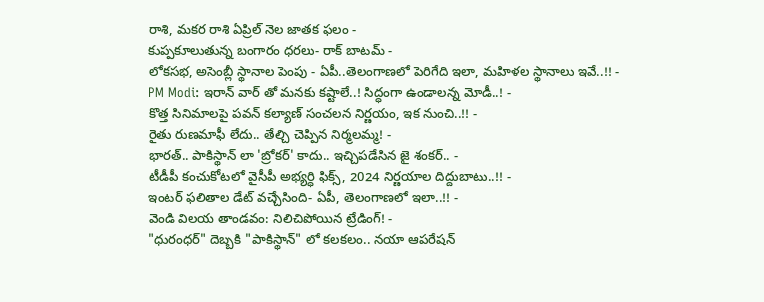రాశి, మకర రాశి ఏప్రిల్ నెల జాతక ఫలం -
కుప్పకూలుతున్న బంగారం ధరలు- రాక్ బాటమ్ -
లోకసభ, అసెంబ్లీ స్థానాల పెంపు - ఏపీ..తెలంగాణలో పెరిగేది ఇలా, మహిళల స్థానాలు ఇవే..!! -
PM Modi: ఇరాన్ వార్ తో మనకు కష్టాలే..! సిద్ధంగా ఉండాలన్న మోడీ..! -
కొత్త సినిమాలపై పవన్ కల్యాణ్ సంచలన నిర్ణయం, ఇక నుంచి..!! -
రైతు రుణమాఫీ లేదు.. తేల్చి చెప్పిన నిర్మలమ్మ! -
భారత్.. పాకిస్థాన్ లా 'బ్రోకర్' కాదు.. ఇచ్చిపడేసిన జై శంకర్.. -
టీడీపీ కంచుకోటలో వైసీపీ అభ్యర్ధి ఫిక్స్, 2024 నిర్ణయాల దిద్దుబాటు..!! -
ఇంటర్ ఫలితాల డేట్ వచ్చేసింది- ఏపీ, తెలంగాణలో ఇలా..!! -
వెండి విలయ తాండవం: నిలిచిపోయిన ట్రేడింగ్! -
"ధురంధర్" దెబ్బకి "పాకిస్థాన్" లో కలకలం.. నయా ఆపరేషన్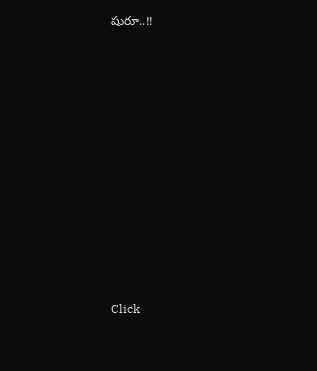షురూ..!!











Click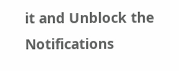it and Unblock the Notifications